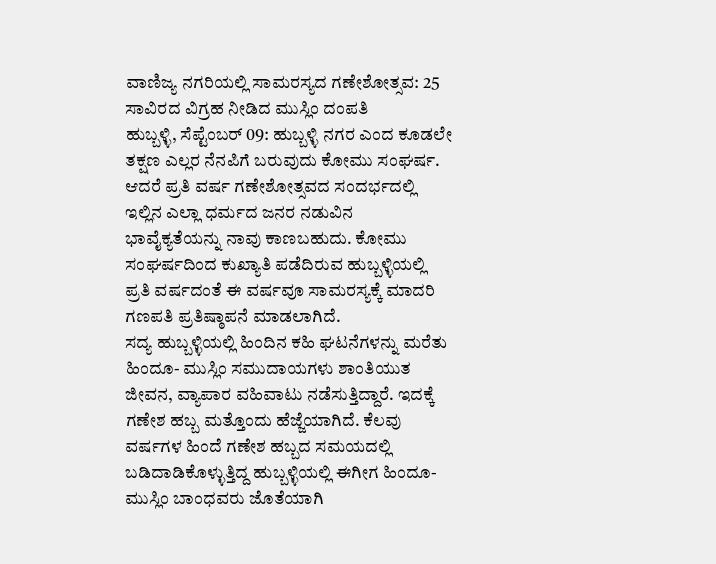ವಾಣಿಜ್ಯ ನಗರಿಯಲ್ಲಿ ಸಾಮರಸ್ಯದ ಗಣೇಶೋತ್ಸವ: 25 ಸಾವಿರದ ವಿಗ್ರಹ ನೀಡಿದ ಮುಸ್ಲಿಂ ದಂಪತಿ
ಹುಬ್ಬಳ್ಳಿ, ಸೆಪ್ಟೆಂಬರ್ 09: ಹುಬ್ಬಳ್ಳಿ ನಗರ ಎಂದ ಕೂಡಲೇ ತಕ್ಷಣ ಎಲ್ಲರ ನೆನಪಿಗೆ ಬರುವುದು ಕೋಮು ಸಂಘರ್ಷ. ಆದರೆ ಪ್ರತಿ ವರ್ಷ ಗಣೇಶೋತ್ಸವದ ಸಂದರ್ಭದಲ್ಲಿ ಇಲ್ಲಿನ ಎಲ್ಲಾ ಧರ್ಮದ ಜನರ ನಡುವಿನ ಭಾವೈಕ್ಯತೆಯನ್ನು ನಾವು ಕಾಣಬಹುದು. ಕೋಮು ಸಂಘರ್ಷದಿಂದ ಕುಖ್ಯಾತಿ ಪಡೆದಿರುವ ಹುಬ್ಬಳ್ಳಿಯಲ್ಲಿ ಪ್ರತಿ ವರ್ಷದಂತೆ ಈ ವರ್ಷವೂ ಸಾಮರಸ್ಯಕ್ಕೆ ಮಾದರಿ ಗಣಪತಿ ಪ್ರತಿಷ್ಠಾಪನೆ ಮಾಡಲಾಗಿದೆ.
ಸದ್ಯ ಹುಬ್ಬಳ್ಳಿಯಲ್ಲಿ ಹಿಂದಿನ ಕಹಿ ಘಟನೆಗಳನ್ನು ಮರೆತು ಹಿಂದೂ- ಮುಸ್ಲಿಂ ಸಮುದಾಯಗಳು ಶಾಂತಿಯುತ ಜೀವನ, ವ್ಯಾಪಾರ ವಹಿವಾಟು ನಡೆಸುತ್ತಿದ್ದಾರೆ. ಇದಕ್ಕೆ ಗಣೇಶ ಹಬ್ಬ ಮತ್ತೊಂದು ಹೆಜ್ಜೆಯಾಗಿದೆ. ಕೆಲವು ವರ್ಷಗಳ ಹಿಂದೆ ಗಣೇಶ ಹಬ್ಬದ ಸಮಯದಲ್ಲಿ ಬಡಿದಾಡಿಕೊಳ್ಳುತ್ತಿದ್ದ ಹುಬ್ಬಳ್ಳಿಯಲ್ಲಿ ಈಗೀಗ ಹಿಂದೂ- ಮುಸ್ಲಿಂ ಬಾಂಧವರು ಜೊತೆಯಾಗಿ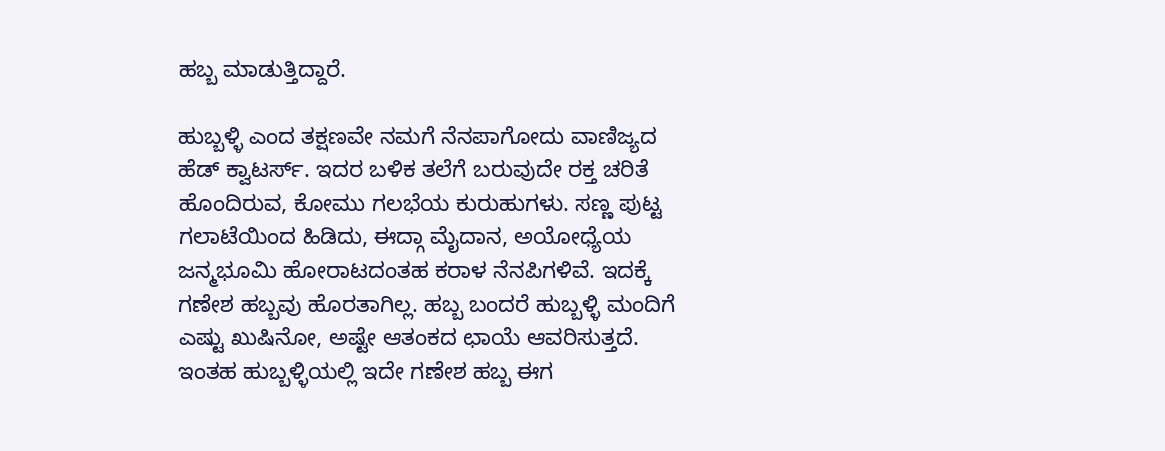ಹಬ್ಬ ಮಾಡುತ್ತಿದ್ದಾರೆ.

ಹುಬ್ಬಳ್ಳಿ ಎಂದ ತಕ್ಷಣವೇ ನಮಗೆ ನೆನಪಾಗೋದು ವಾಣಿಜ್ಯದ ಹೆಡ್ ಕ್ವಾಟರ್ಸ್. ಇದರ ಬಳಿಕ ತಲೆಗೆ ಬರುವುದೇ ರಕ್ತ ಚರಿತೆ ಹೊಂದಿರುವ, ಕೋಮು ಗಲಭೆಯ ಕುರುಹುಗಳು. ಸಣ್ಣ ಪುಟ್ಟ ಗಲಾಟೆಯಿಂದ ಹಿಡಿದು, ಈದ್ಗಾ ಮೈದಾನ, ಅಯೋಧ್ಯೆಯ ಜನ್ಮಭೂಮಿ ಹೋರಾಟದಂತಹ ಕರಾಳ ನೆನಪಿಗಳಿವೆ. ಇದಕ್ಕೆ ಗಣೇಶ ಹಬ್ಬವು ಹೊರತಾಗಿಲ್ಲ. ಹಬ್ಬ ಬಂದರೆ ಹುಬ್ಬಳ್ಳಿ ಮಂದಿಗೆ ಎಷ್ಟು ಖುಷಿನೋ, ಅಷ್ಟೇ ಆತಂಕದ ಛಾಯೆ ಆವರಿಸುತ್ತದೆ. ಇಂತಹ ಹುಬ್ಬಳ್ಳಿಯಲ್ಲಿ ಇದೇ ಗಣೇಶ ಹಬ್ಬ ಈಗ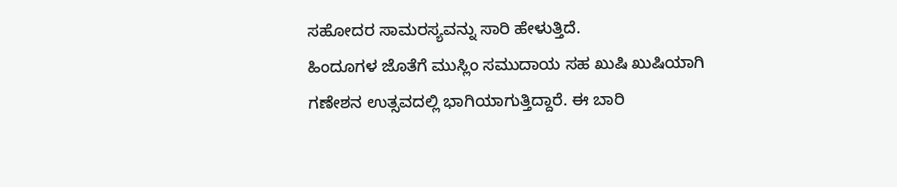ಸಹೋದರ ಸಾಮರಸ್ಯವನ್ನು ಸಾರಿ ಹೇಳುತ್ತಿದೆ.
ಹಿಂದೂಗಳ ಜೊತೆಗೆ ಮುಸ್ಲಿಂ ಸಮುದಾಯ ಸಹ ಖುಷಿ ಖುಷಿಯಾಗಿ ಗಣೇಶನ ಉತ್ಸವದಲ್ಲಿ ಭಾಗಿಯಾಗುತ್ತಿದ್ದಾರೆ. ಈ ಬಾರಿ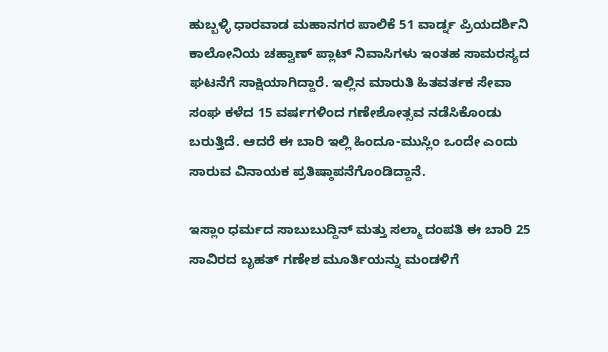ಹುಬ್ಬಳ್ಳಿ ಧಾರವಾಡ ಮಹಾನಗರ ಪಾಲಿಕೆ 51 ವಾರ್ಡ್ನ ಪ್ರಿಯದರ್ಶಿನಿ ಕಾಲೋನಿಯ ಚಹ್ವಾಣ್ ಪ್ಲಾಟ್ ನಿವಾಸಿಗಳು ಇಂತಹ ಸಾಮರಸ್ಯದ ಘಟನೆಗೆ ಸಾಕ್ಷಿಯಾಗಿದ್ದಾರೆ. ಇಲ್ಲಿನ ಮಾರುತಿ ಹಿತವರ್ತಕ ಸೇವಾ ಸಂಘ ಕಳೆದ 15 ವರ್ಷಗಳಿಂದ ಗಣೇಶೋತ್ಸವ ನಡೆಸಿಕೊಂಡು ಬರುತ್ತಿದೆ. ಆದರೆ ಈ ಬಾರಿ ಇಲ್ಲಿ ಹಿಂದೂ-ಮುಸ್ಲಿಂ ಒಂದೇ ಎಂದು ಸಾರುವ ವಿನಾಯಕ ಪ್ರತಿಷ್ಠಾಪನೆಗೊಂಡಿದ್ದಾನೆ.

ಇಸ್ಲಾಂ ಧರ್ಮದ ಸಾಬುಬುದ್ದಿನ್ ಮತ್ತು ಸಲ್ಮಾ ದಂಪತಿ ಈ ಬಾರಿ 25 ಸಾವಿರದ ಬೃಹತ್ ಗಣೇಶ ಮೂರ್ತಿಯನ್ನು ಮಂಡಳಿಗೆ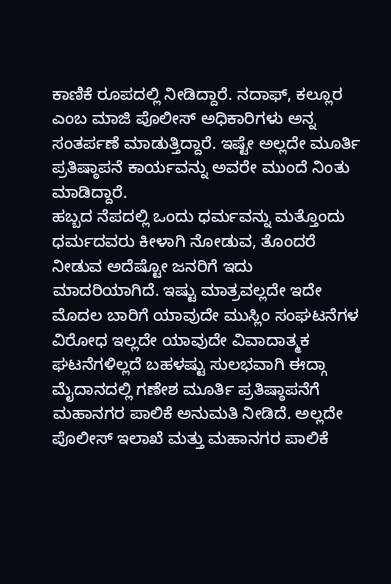ಕಾಣಿಕೆ ರೂಪದಲ್ಲಿ ನೀಡಿದ್ದಾರೆ. ನದಾಫ್, ಕಲ್ಲೂರ ಎಂಬ ಮಾಜಿ ಪೊಲೀಸ್ ಅಧಿಕಾರಿಗಳು ಅನ್ನ ಸಂತರ್ಪಣೆ ಮಾಡುತ್ತಿದ್ದಾರೆ. ಇಷ್ಟೇ ಅಲ್ಲದೇ ಮೂರ್ತಿ ಪ್ರತಿಷ್ಠಾಪನೆ ಕಾರ್ಯವನ್ನು ಅವರೇ ಮುಂದೆ ನಿಂತು ಮಾಡಿದ್ದಾರೆ.
ಹಬ್ಬದ ನೆಪದಲ್ಲಿ ಒಂದು ಧರ್ಮವನ್ನು ಮತ್ತೊಂದು ಧರ್ಮದವರು ಕೀಳಾಗಿ ನೋಡುವ, ತೊಂದರೆ ನೀಡುವ ಅದೆಷ್ಟೋ ಜನರಿಗೆ ಇದು ಮಾದರಿಯಾಗಿದೆ. ಇಷ್ಟು ಮಾತ್ರವಲ್ಲದೇ ಇದೇ ಮೊದಲ ಬಾರಿಗೆ ಯಾವುದೇ ಮುಸ್ಲಿಂ ಸಂಘಟನೆಗಳ ವಿರೋಧ ಇಲ್ಲದೇ ಯಾವುದೇ ವಿವಾದಾತ್ಮಕ ಘಟನೆಗಳಿಲ್ಲದೆ ಬಹಳಷ್ಟು ಸುಲಭವಾಗಿ ಈದ್ಗಾ ಮೈದಾನದಲ್ಲಿ ಗಣೇಶ ಮೂರ್ತಿ ಪ್ರತಿಷ್ಠಾಪನೆಗೆ ಮಹಾನಗರ ಪಾಲಿಕೆ ಅನುಮತಿ ನೀಡಿದೆ. ಅಲ್ಲದೇ ಪೊಲೀಸ್ ಇಲಾಖೆ ಮತ್ತು ಮಹಾನಗರ ಪಾಲಿಕೆ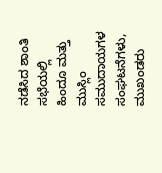ನಡೆಸಿದ ಶಾಂತಿ ಸಭೆಯಲ್ಲಿ ಹಿಂದೂ ಮತ್ತು ಮುಸ್ಲಿಂ ಸಮುದಾಯಗಳ ಸಂಘಟನೆಗಳು, ಮುಖಂಡರು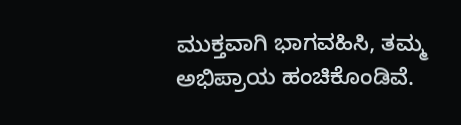ಮುಕ್ತವಾಗಿ ಭಾಗವಹಿಸಿ, ತಮ್ಮ ಅಭಿಪ್ರಾಯ ಹಂಚಿಕೊಂಡಿವೆ.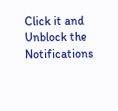Click it and Unblock the Notifications